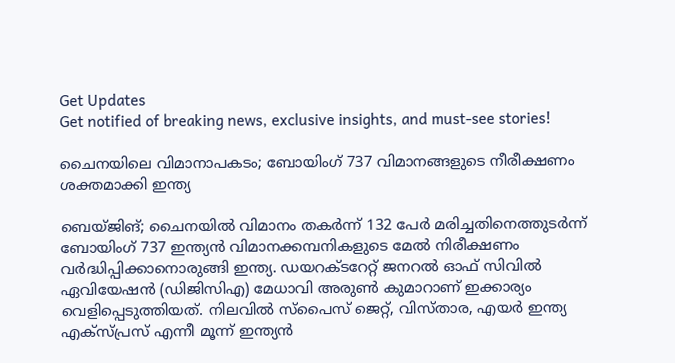Get Updates
Get notified of breaking news, exclusive insights, and must-see stories!

ചൈനയിലെ വിമാനാപകടം; ബോയിംഗ് 737 വിമാനങ്ങളുടെ നീരീക്ഷണം ശക്തമാക്കി ഇന്ത്യ

ബെയ്ജിങ്; ചൈനയിൽ വിമാനം തകർന്ന് 132 പേർ മരിച്ചതിനെത്തുടർന്ന് ബോയിംഗ് 737 ഇന്ത്യൻ വിമാനക്കമ്പനികളുടെ മേൽ നിരീക്ഷണം വർദ്ധിപ്പിക്കാനൊരുങ്ങി ഇന്ത്യ. ഡയറക്ടറേറ്റ് ജനറൽ ഓഫ് സിവിൽ ഏവിയേഷൻ (ഡിജിസിഎ) മേധാവി അരുൺ കുമാറാണ് ഇക്കാര്യം വെളിപ്പെടുത്തിയത്. നിലവിൽ സ്‌പൈസ് ജെറ്റ്, വിസ്താര, എയർ ഇന്ത്യ എക്‌സ്പ്രസ് എന്നീ മൂന്ന് ഇന്ത്യൻ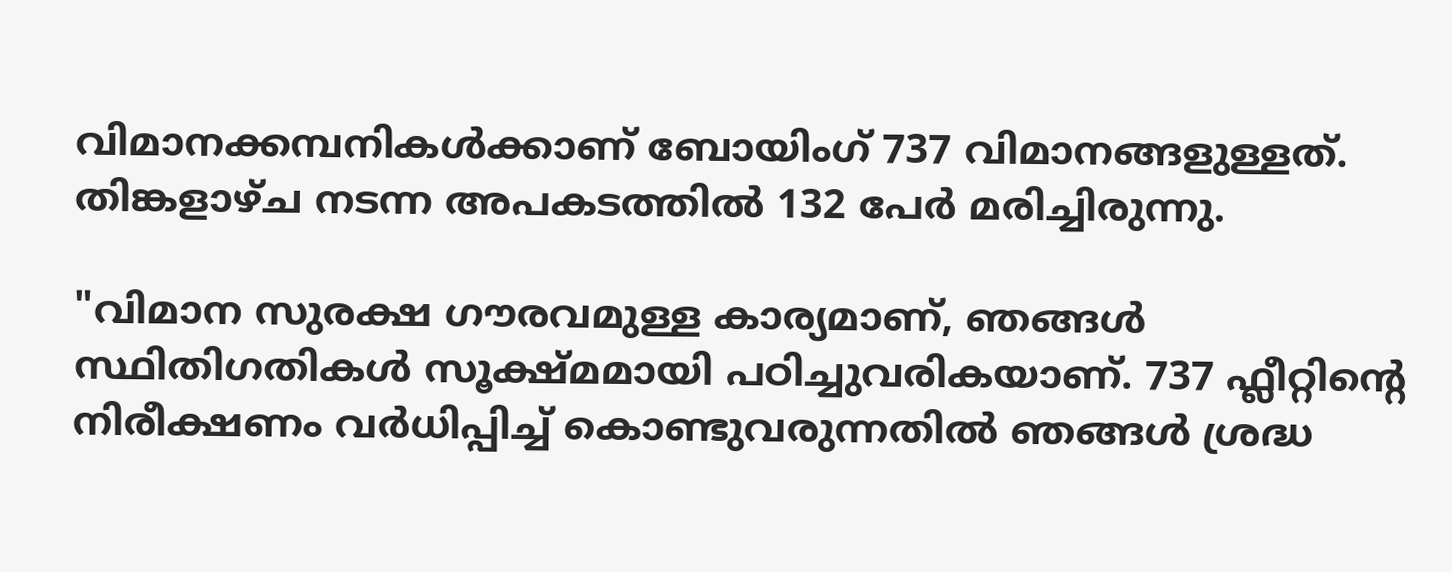വിമാനക്കമ്പനികൾക്കാണ് ബോയിംഗ് 737 വിമാനങ്ങളുള്ളത്. തിങ്കളാഴ്ച നടന്ന അപകടത്തിൽ 132 പേർ മരിച്ചിരുന്നു.

"വിമാന സുരക്ഷ ഗൗരവമുള്ള കാര്യമാണ്, ഞങ്ങൾ സ്ഥിതിഗതികൾ സൂക്ഷ്മമായി പഠിച്ചുവരികയാണ്. 737 ഫ്ലീറ്റിന്റെ നിരീക്ഷണം വർധിപ്പിച്ച് കൊണ്ടുവരുന്നതിൽ ഞങ്ങൾ ശ്രദ്ധ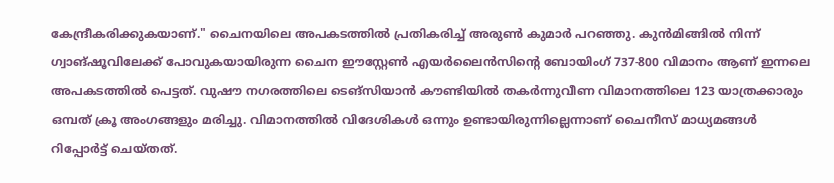കേന്ദ്രീകരിക്കുകയാണ്." ചൈനയിലെ അപകടത്തിൽ പ്രതികരിച്ച് അരുൺ കുമാർ പറഞ്ഞു. കുൻമിങ്ങിൽ നിന്ന് ഗ്വാങ്‌ഷൂവിലേക്ക് പോവുകയായിരുന്ന ചൈന ഈസ്റ്റേൺ എയർലൈൻസിന്റെ ബോയിംഗ് 737-800 വിമാനം ആണ് ഇന്നലെ അപകടത്തിൽ പെട്ടത്. വുഷൗ നഗരത്തിലെ ടെങ്‌സിയാൻ കൗണ്ടിയിൽ തകർന്നുവീണ വിമാനത്തിലെ 123 യാത്രക്കാരും ഒമ്പത് ക്രൂ അംഗങ്ങളും മരിച്ചു. വിമാനത്തിൽ വിദേശികൾ ഒന്നും ഉണ്ടായിരുന്നില്ലെന്നാണ് ചൈനീസ് മാധ്യമങ്ങൾ റിപ്പോർട്ട് ചെയ്തത്.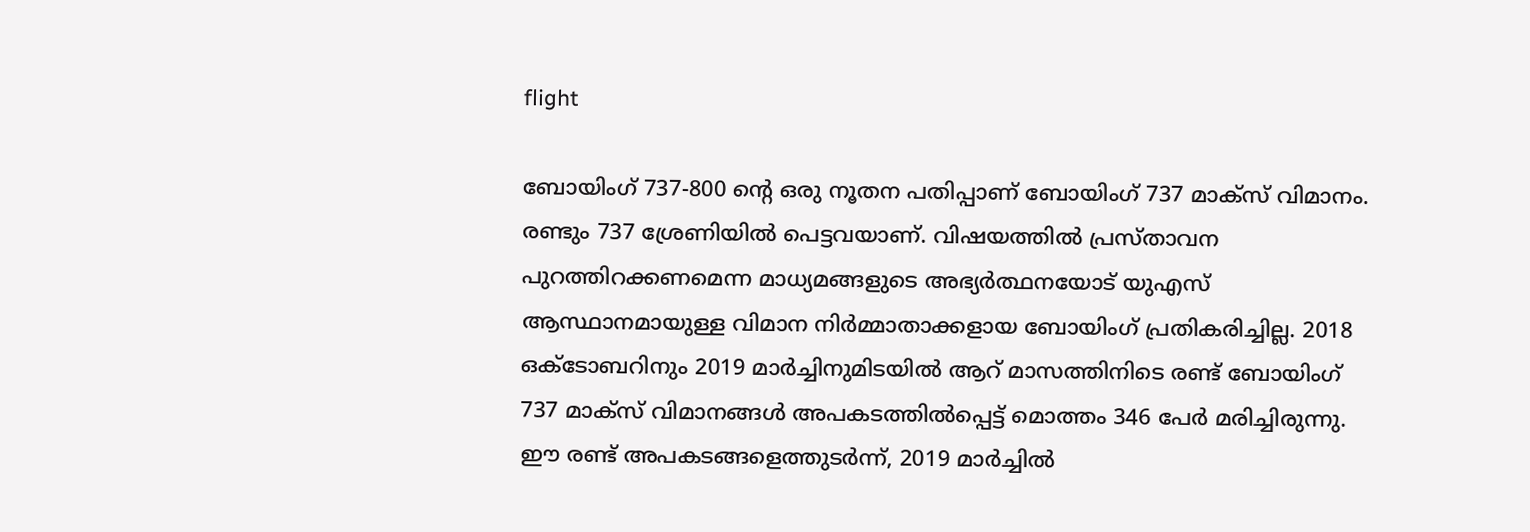flight

ബോയിംഗ് 737-800 ന്റെ ഒരു നൂതന പതിപ്പാണ് ബോയിംഗ് 737 മാക്സ് വിമാനം. രണ്ടും 737 ശ്രേണിയിൽ പെട്ടവയാണ്. വിഷയത്തിൽ പ്രസ്താവന പുറത്തിറക്കണമെന്ന മാധ്യമങ്ങളുടെ അഭ്യർത്ഥനയോട് യുഎസ് ആസ്ഥാനമായുള്ള വിമാന നിർമ്മാതാക്കളായ ബോയിംഗ് പ്രതികരിച്ചില്ല. 2018 ഒക്‌ടോബറിനും 2019 മാർച്ചിനുമിടയിൽ ആറ് മാസത്തിനിടെ രണ്ട് ബോയിംഗ് 737 മാക്‌സ് വിമാനങ്ങൾ അപകടത്തിൽപ്പെട്ട് മൊത്തം 346 പേർ മരിച്ചിരുന്നു. ഈ രണ്ട് അപകടങ്ങളെത്തുടർന്ന്, 2019 മാർച്ചിൽ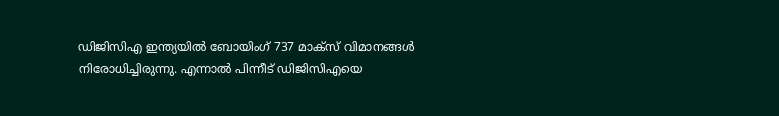ഡിജിസിഎ ഇന്ത്യയിൽ ബോയിംഗ് 737 മാക്സ് വിമാനങ്ങൾ നിരോധിച്ചിരുന്നു. എന്നാൽ പിന്നീട് ഡിജിസിഎയെ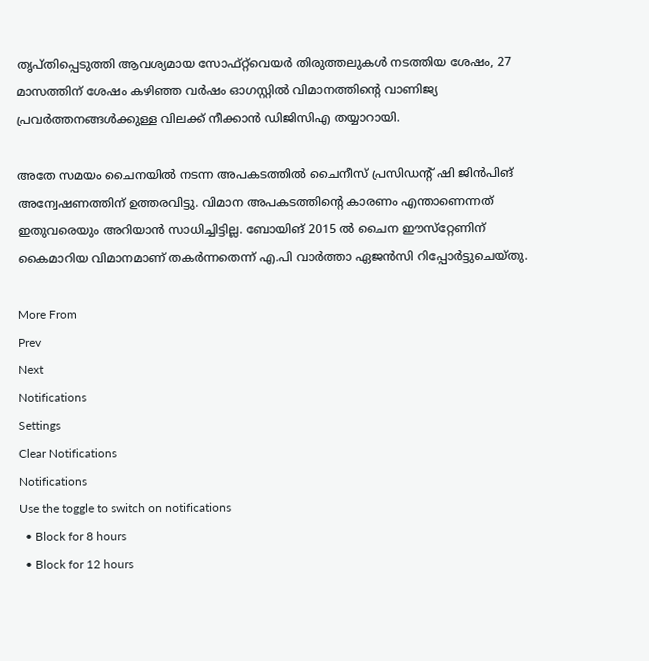തൃപ്തിപ്പെടുത്തി ആവശ്യമായ സോഫ്‌റ്റ്‌വെയർ തിരുത്തലുകൾ നടത്തിയ ശേഷം, 27 മാസത്തിന് ശേഷം കഴിഞ്ഞ വർഷം ഓഗസ്റ്റിൽ വിമാനത്തിന്റെ വാണിജ്യ പ്രവർത്തനങ്ങൾക്കുള്ള വിലക്ക് നീക്കാൻ ഡിജിസിഎ തയ്യാറായി.

അതേ സമയം ചൈനയിൽ നടന്ന അപകടത്തിൽ ചൈനീസ് പ്രസിഡന്റ് ഷി ജിൻപിങ് അന്വേഷണത്തിന് ഉത്തരവിട്ടു. വിമാന അപകടത്തിന്റെ കാരണം എന്താണെന്നത് ഇതുവരെയും അറിയാൻ സാധിച്ചിട്ടില്ല. ബോയിങ് 2015 ൽ ചൈന ഈസ്‌റ്റേണിന് കൈമാറിയ വിമാനമാണ് തകർന്നതെന്ന് എ.പി വാർത്താ ഏജൻസി റിപ്പോർട്ടുചെയ്തു.

More From
Prev
Next
Notifications
Settings
Clear Notifications
Notifications
Use the toggle to switch on notifications
  • Block for 8 hours
  • Block for 12 hours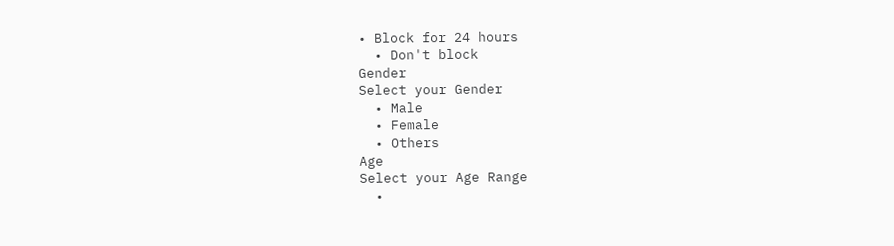• Block for 24 hours
  • Don't block
Gender
Select your Gender
  • Male
  • Female
  • Others
Age
Select your Age Range
  •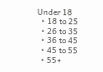Under 18
  • 18 to 25
  • 26 to 35
  • 36 to 45
  • 45 to 55
  • 55+